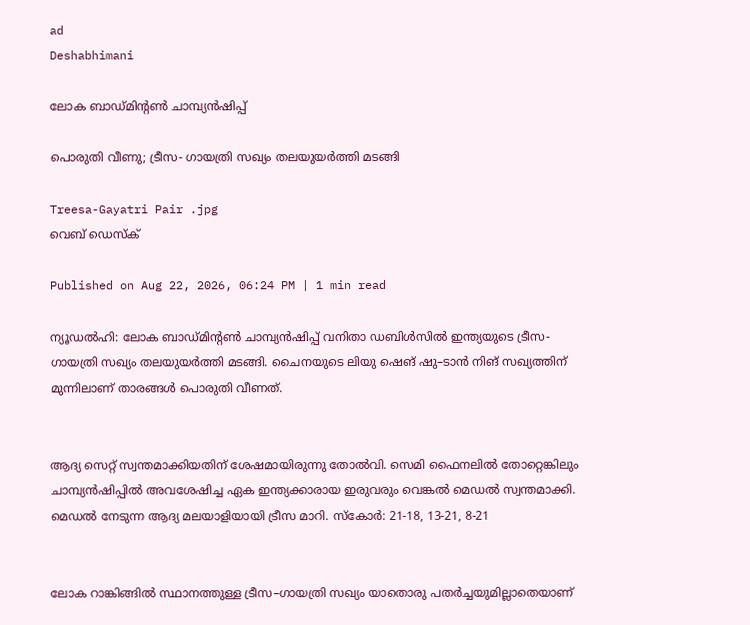ad
Deshabhimani

ലോക ബാഡ്‌മിന്റൺ ചാമ്പ്യൻഷിപ്പ്‌

പൊരുതി വീണു; ട്രീസ- ഗായത്രി സഖ്യം തലയുയർത്തി മടങ്ങി

Treesa-Gayatri Pair .jpg
വെബ് ഡെസ്ക്

Published on Aug 22, 2026, 06:24 PM | 1 min read

ന്യൂഡൽഹി: ലോക ബാഡ്‌മിന്റൺ ചാമ്പ്യൻഷിപ്പ്‌ വനിതാ ഡബിൾസിൽ ഇന്ത്യയുടെ ട്രീസ- ഗായത്രി സഖ്യം തലയുയർത്തി മടങ്ങി. ചൈനയുടെ ലിയു ഷെങ് ഷു–ടാൻ നിങ് സഖ്യത്തിന് മുന്നിലാണ് താരങ്ങൾ പൊരുതി വീണത്.


ആദ്യ സെറ്റ് സ്വന്തമാക്കിയതിന് ശേഷമായിരുന്നു തോൽവി. സെമി ഫൈനലിൽ തോറ്റെങ്കിലും ചാമ്പ്യൻഷിപ്പിൽ അവശേഷിച്ച ഏക ഇന്ത്യക്കാരായ ഇരുവരും വെങ്കൽ മെഡൽ സ്വന്തമാക്കി. മെഡല്‍ നേടുന്ന ആദ്യ മലയാളിയായി ട്രീസ മാറി. സ്കോർ: 21-18, 13-21, 8-21


ലോക റാങ്കിങ്ങിൽ സ്ഥാനത്തുള്ള ട്രീസ–ഗായത്രി സഖ്യം യാതൊരു പതർച്ചയുമില്ലാതെയാണ്‌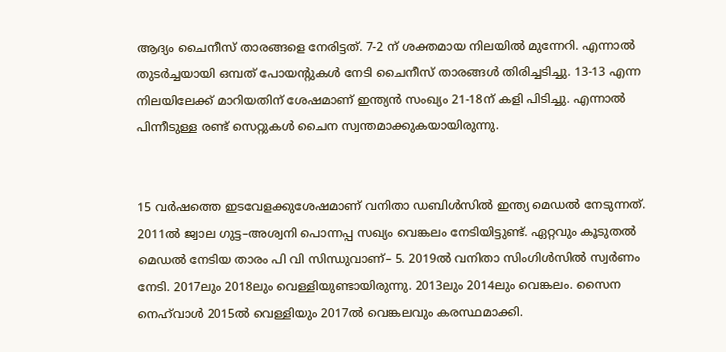ആദ്യം ചൈനീസ് താരങ്ങളെ നേരിട്ടത്‌. 7-2 ന് ശക്തമായ നിലയിൽ മുന്നേറി. എന്നാൽ തുടർച്ചയായി ഒമ്പത് പോയന്റുകൾ നേടി ചൈനീസ് താരങ്ങൾ തിരിച്ചടിച്ചു. 13-13 എന്ന നിലയിലേക്ക് മാറിയതിന് ശേഷമാണ് ഇന്ത്യൻ സംഖ്യം 21-18ന് കളി പിടിച്ചു. എന്നാൽ പിന്നീടുള്ള രണ്ട് സെറ്റുകൾ ചൈന സ്വന്തമാക്കുകയായിരുന്നു.


15 വർഷത്തെ ഇടവേളക്കുശേഷമാണ്‌ വനിതാ ഡബിൾസില്‍ ഇന്ത്യ മെഡൽ നേടുന്നത്. 2011ൽ ജ്വാല ഗുട്ട–അശ്വനി പൊന്നപ്പ സഖ്യം വെങ്കലം നേടിയിട്ടുണ്ട്‌. ഏറ്റവും കൂടുതൽ മെഡൽ നേടിയ താരം പി വി സിന്ധുവാണ്‌– 5. 2019ൽ വനിതാ സിംഗിൾസിൽ സ്വർണം നേടി. 2017ലും 2018ലും വെള്ളിയുണ്ടായിരുന്നു. 2013ലും 2014ലും വെങ്കലം. സൈന നെഹ്‌വാൾ 2015ൽ വെള്ളിയും 2017ൽ വെങ്കലവും കരസ്ഥമാക്കി.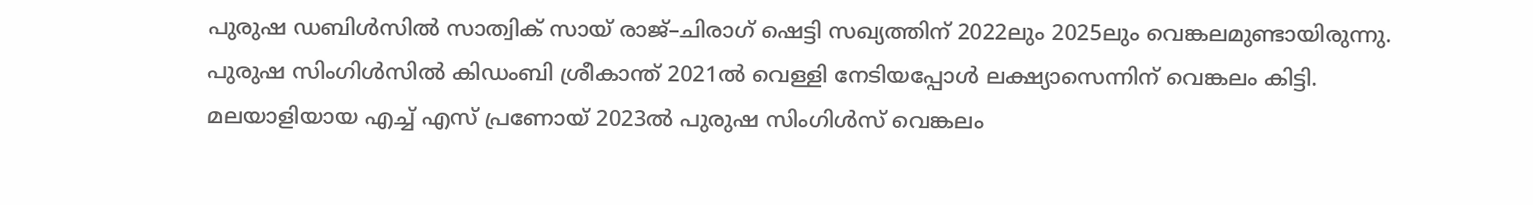പുരുഷ ഡബിൾസിൽ സാത്വിക്‌ സായ്‌ രാജ്‌–ചിരാഗ്‌ ഷെട്ടി സഖ്യത്തിന്‌ 2022ലും 2025ലും വെങ്കലമുണ്ടായിരുന്നു. പുരുഷ സിംഗിൾസിൽ കിഡംബി ശ്രീകാന്ത്‌ 2021ൽ വെള്ളി നേടിയപ്പോൾ ലക്ഷ്യാസെന്നിന്‌ വെങ്കലം കിട്ടി. മലയാളിയായ എച്ച്‌ എസ്‌ പ്രണോയ്‌ 2023ൽ പുരുഷ സിംഗിൾസ്‌ വെങ്കലം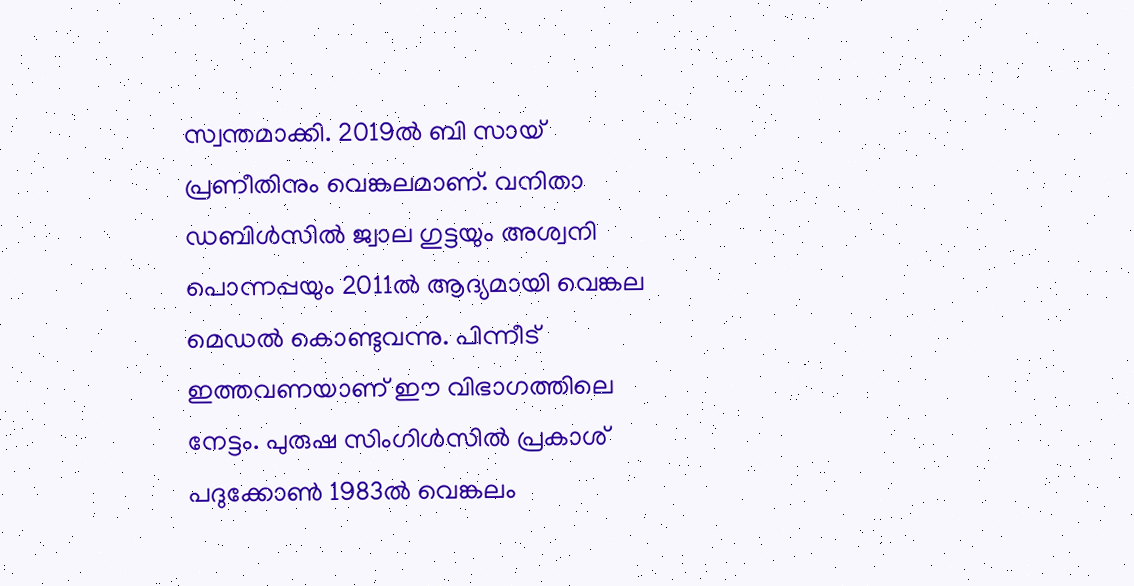സ്വന്തമാക്കി. 2019ൽ ബി സായ്‌ പ്രണീതിനും വെങ്കലമാണ്‌. വനിതാ ഡബിൾസിൽ ജ്വാല ഗുട്ടയും അശ്വനി പൊന്നപ്പയും 2011ൽ ആദ്യമായി വെങ്കല മെഡൽ കൊണ്ടുവന്നു. പിന്നീട്‌ ഇത്തവണയാണ്‌ ഇ‍ൗ വിഭാഗത്തിലെ നേട്ടം. പുരുഷ സിംഗിൾസിൽ പ്രകാശ്‌ പദുക്കോൺ 1983ൽ വെങ്കലം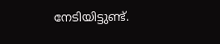നേടിയിട്ടുണ്ട്‌.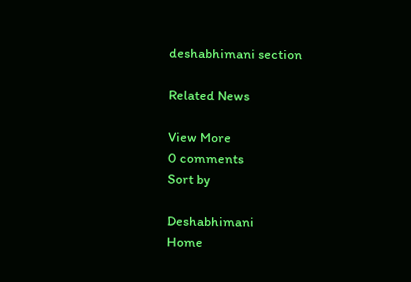deshabhimani section

Related News

View More
0 comments
Sort by

Deshabhimani
Home